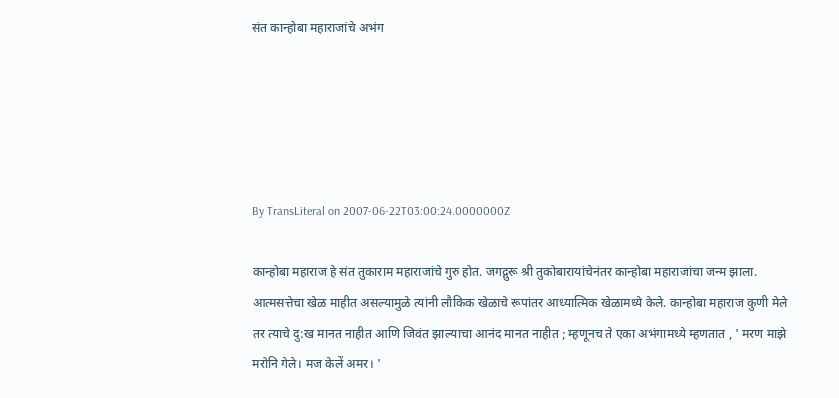संत कान्होबा महाराजांचे अभंग





By TransLiteral on 2007-06-22T03:00:24.0000000Z

कान्होबा महाराज हे संत तुकाराम महाराजांचे गुरु होत. जगद्गुरू श्री तुकोबारायांचेनंतर कान्होबा महाराजांचा जन्म झाला. आत्मसत्तेचा खेळ माहीत असल्यामुळे त्यांनी लौकिक खेळाचे रूपांतर आध्यात्मिक खेळामध्ये केले. कान्होबा महाराज कुणी मेले तर त्याचे दु:ख मानत नाहीत आणि जिवंत झाल्याचा आनंद मानत नाहीत ; म्हणूनच ते एका अभंगामध्ये म्हणतात , ' मरण माझे मरोनि गेले। मज केलें अमर। '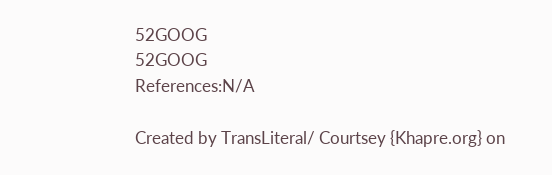52GOOG
52GOOG
References:N/A

Created by TransLiteral/ Courtsey {Khapre.org} on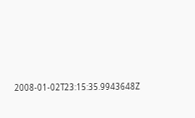2008-01-02T23:15:35.9943648Z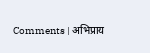Comments | अभिप्राय